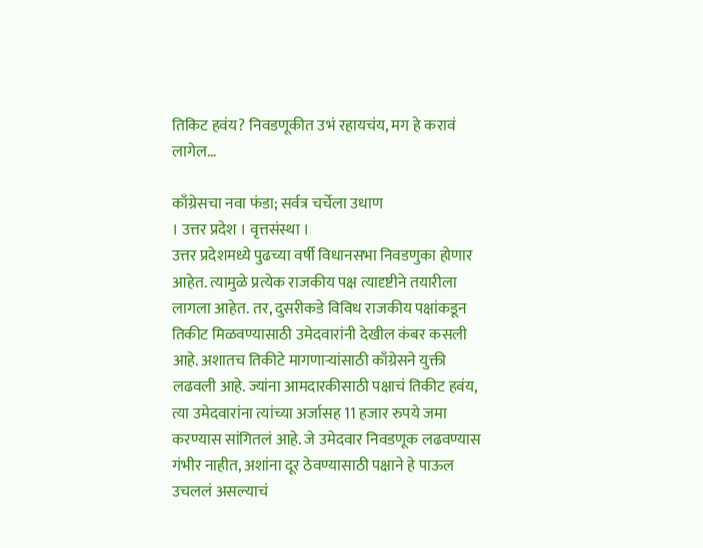तिकिट हवंय? निवडणूकीत उभं रहायचंय, मग हे करावं लागेल…

काँग्रेसचा नवा फंडा; सर्वत्र चर्चेला उधाण
। उत्तर प्रदेश । वृत्तसंस्था ।
उत्तर प्रदेशमध्ये पुढच्या वर्षी विधानसभा निवडणुका होणार आहेत. त्यामुळे प्रत्येक राजकीय पक्ष त्यादृष्टीने तयारीला लागला आहेत. तर, दुसरीकडे विविध राजकीय पक्षांकडून तिकीट मिळवण्यासाठी उमेदवारांनी देखील कंबर कसली आहे. अशातच तिकीटे मागणार्‍यांसाठी काँग्रेसने युक्ती लढवली आहे. ज्यांना आमदारकीसाठी पक्षाचं तिकीट हवंय, त्या उमेदवारांना त्यांच्या अर्जासह 11 हजार रुपये जमा करण्यास सांगितलं आहे. जे उमेदवार निवडणूक लढवण्यास गंभीर नाहीत, अशांना दूर ठेवण्यासाठी पक्षाने हे पाऊल उचललं असल्याचं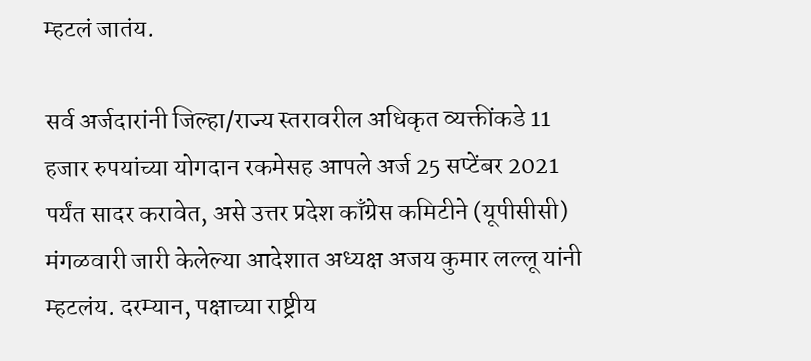म्हटलं जातंय.

सर्व अर्जदारांनी जिल्हा/राज्य स्तरावरील अधिकृत व्यक्तींकडे 11 हजार रुपयांच्या योगदान रकमेसह आपले अर्ज 25 सप्टेंबर 2021 पर्यंत सादर करावेत, असे उत्तर प्रदेश काँग्रेस कमिटीने (यूपीसीसी) मंगळवारी जारी केलेल्या आदेशात अध्यक्ष अजय कुमार लल्लू यांनी म्हटलंय. दरम्यान, पक्षाच्या राष्ट्रीय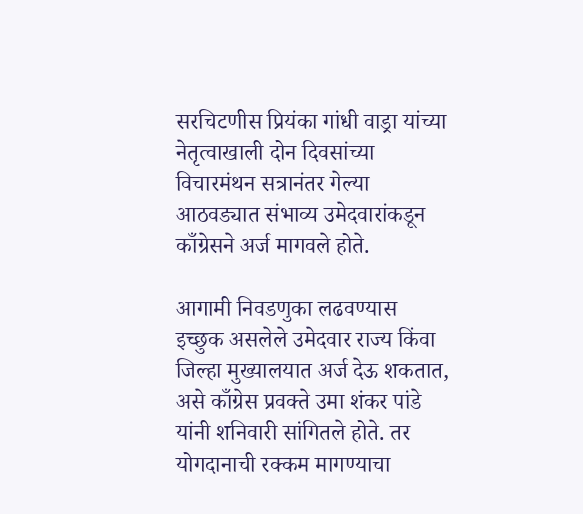सरचिटणीस प्रियंका गांधी वाड्रा यांच्या नेतृत्वाखाली दोन दिवसांच्या विचारमंथन सत्रानंतर गेल्या आठवड्यात संभाव्य उमेदवारांकडून काँग्रेसने अर्ज मागवले होते.

आगामी निवडणुका लढवण्यास इच्छुक असलेले उमेदवार राज्य किंवा जिल्हा मुख्यालयात अर्ज देऊ शकतात, असे काँग्रेस प्रवक्ते उमा शंकर पांडे यांनी शनिवारी सांगितले होते. तर योगदानाची रक्कम मागण्याचा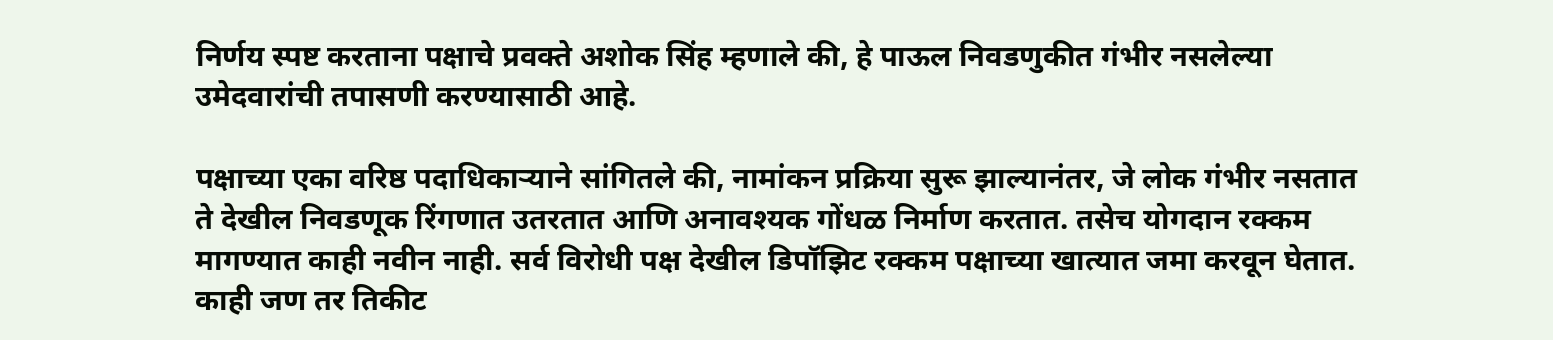निर्णय स्पष्ट करताना पक्षाचे प्रवक्ते अशोक सिंह म्हणाले की, हे पाऊल निवडणुकीत गंभीर नसलेल्या उमेदवारांची तपासणी करण्यासाठी आहे.

पक्षाच्या एका वरिष्ठ पदाधिकार्‍याने सांगितले की, नामांकन प्रक्रिया सुरू झाल्यानंतर, जे लोक गंभीर नसतात ते देखील निवडणूक रिंगणात उतरतात आणि अनावश्यक गोंधळ निर्माण करतात. तसेच योगदान रक्कम मागण्यात काही नवीन नाही. सर्व विरोधी पक्ष देखील डिपॉझिट रक्कम पक्षाच्या खात्यात जमा करवून घेतात. काही जण तर तिकीट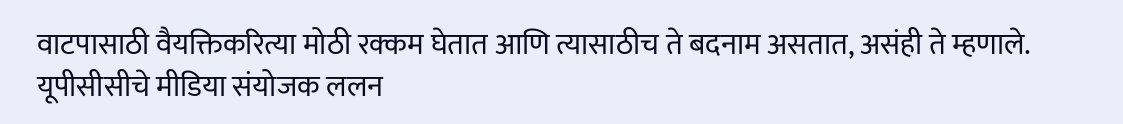वाटपासाठी वैयक्तिकरित्या मोठी रक्कम घेतात आणि त्यासाठीच ते बदनाम असतात, असंही ते म्हणाले. यूपीसीसीचे मीडिया संयोजक ललन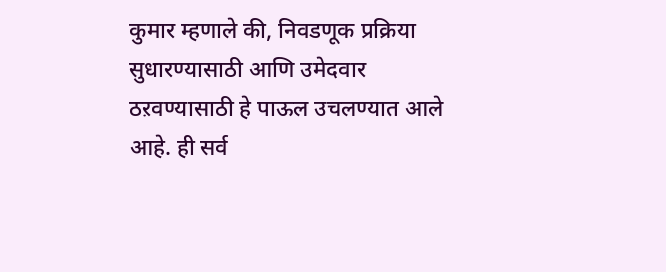कुमार म्हणाले की, निवडणूक प्रक्रिया सुधारण्यासाठी आणि उमेदवार ठऱवण्यासाठी हे पाऊल उचलण्यात आले आहे. ही सर्व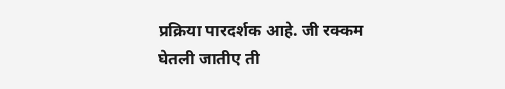प्रक्रिया पारदर्शक आहे. जी रक्कम घेतली जातीए ती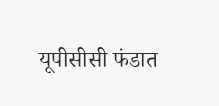यूपीसीसी फंडात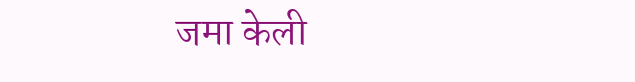जमा केली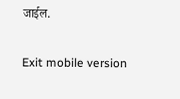जाईल.

Exit mobile version